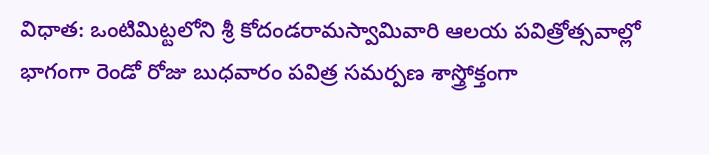విధాత: ఒంటిమిట్టలోని శ్రీ కోదండరామస్వామివారి ఆలయ పవిత్రోత్సవాల్లో భాగంగా రెండో రోజు బుధవారం పవిత్ర సమర్పణ శాస్త్రోక్తంగా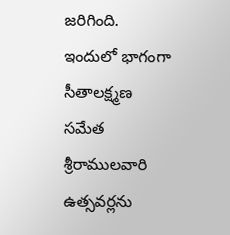జరిగింది. ఇందులో భాగంగా సీతాలక్ష్మణ సమేత శ్రీరాములవారి ఉత్సవర్లను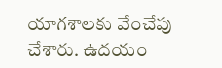యాగశాలకు వేంచేపు చేశారు. ఉదయం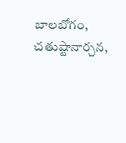బాలబోగం, చతుష్టానార్చన,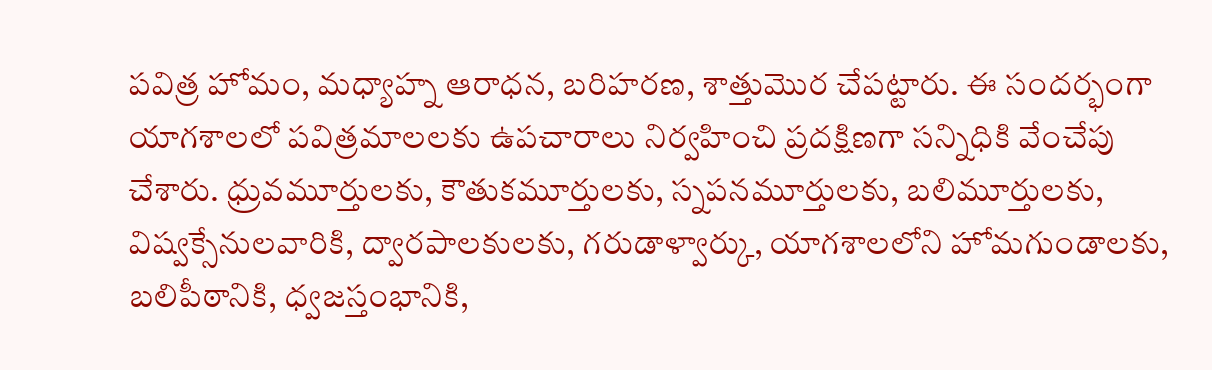పవిత్ర హోమం, మధ్యాహ్న ఆరాధన, బరిహరణ, శాత్తుమొర చేపట్టారు. ఈ సందర్భంగా యాగశాలలో పవిత్రమాలలకు ఉపచారాలు నిర్వహించి ప్రదక్షిణగా సన్నిధికి వేంచేపు చేశారు. ధ్రువమూర్తులకు, కౌతుకమూర్తులకు, స్నపనమూర్తులకు, బలిమూర్తులకు, విష్వక్సేనులవారికి, ద్వారపాలకులకు, గరుడాళ్వార్కు, యాగశాలలోని హోమగుండాలకు, బలిపీఠానికి, ధ్వజస్తంభానికి,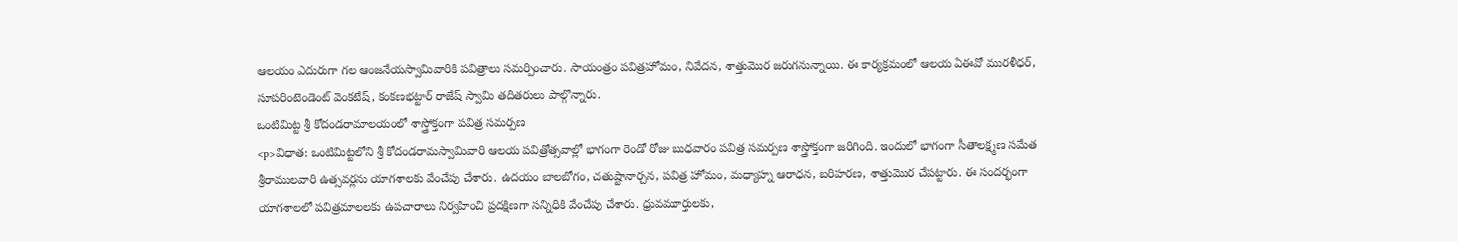ఆలయం ఎదురుగా గల ఆంజనేయస్వామివారికి పవిత్రాలు సమర్పించారు. సాయంత్రం పవిత్రహోమం, నివేదన, శాత్తుమొర జరుగనున్నాయి. ఈ కార్యక్రమంలో ఆలయ ఏఈవో మురళీధర్, సూపరింటెండెంట్ వెంకటేష్, కంకణభట్టార్ రాజేష్ స్వామి తదితరులు పాల్గొన్నారు.
ఒంటిమిట్ట శ్రీ కోదండరామాలయంలో శాస్త్రోక్తంగా పవిత్ర సమర్పణ
<p>విధాత: ఒంటిమిట్టలోని శ్రీ కోదండరామస్వామివారి ఆలయ పవిత్రోత్సవాల్లో భాగంగా రెండో రోజు బుధవారం పవిత్ర సమర్పణ శాస్త్రోక్తంగా జరిగింది. ఇందులో భాగంగా సీతాలక్ష్మణ సమేత శ్రీరాములవారి ఉత్సవర్లను యాగశాలకు వేంచేపు చేశారు. ఉదయం బాలబోగం, చతుష్టానార్చన, పవిత్ర హోమం, మధ్యాహ్న ఆరాధన, బరిహరణ, శాత్తుమొర చేపట్టారు. ఈ సందర్భంగా యాగశాలలో పవిత్రమాలలకు ఉపచారాలు నిర్వహించి ప్రదక్షిణగా సన్నిధికి వేంచేపు చేశారు. ధ్రువమూర్తులకు,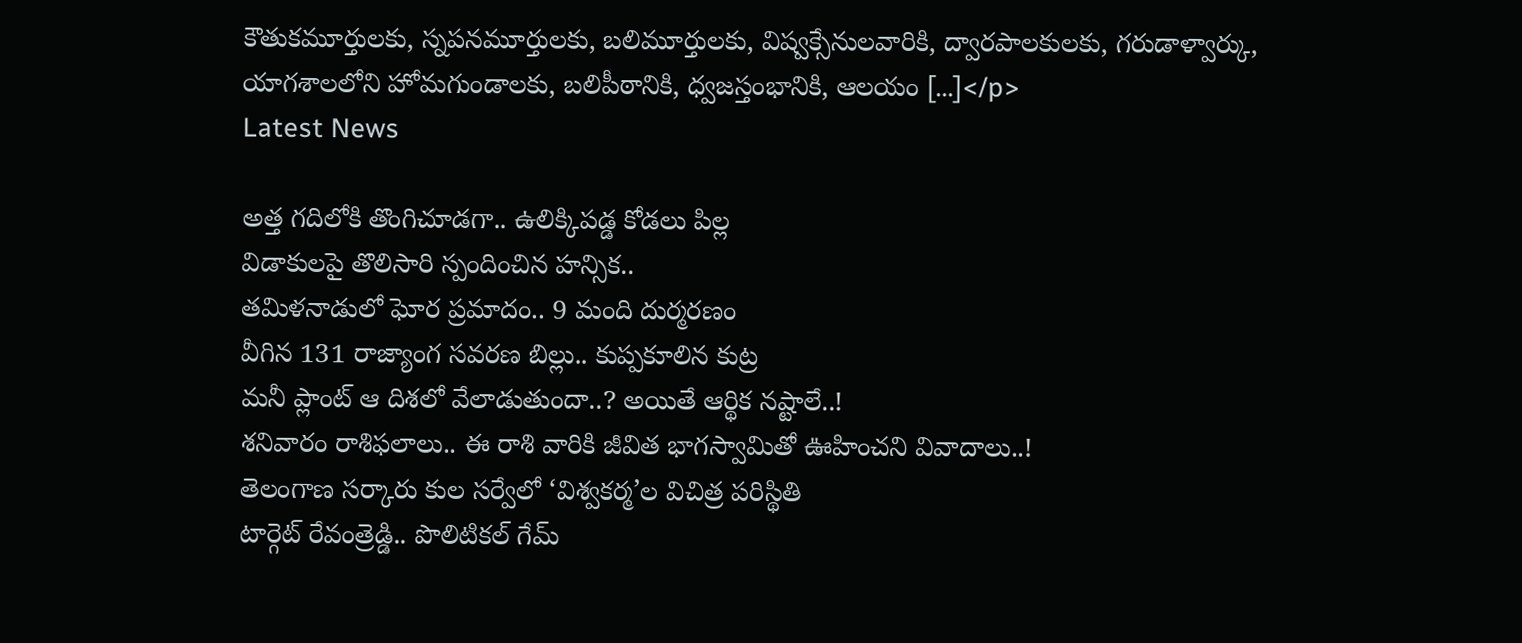కౌతుకమూర్తులకు, స్నపనమూర్తులకు, బలిమూర్తులకు, విష్వక్సేనులవారికి, ద్వారపాలకులకు, గరుడాళ్వార్కు, యాగశాలలోని హోమగుండాలకు, బలిపీఠానికి, ధ్వజస్తంభానికి, ఆలయం […]</p>
Latest News

అత్త గదిలోకి తొంగిచూడగా.. ఉలిక్కిపడ్డ కోడలు పిల్ల
విడాకులపై తొలిసారి స్పందించిన హన్సిక..
తమిళనాడులో ఘోర ప్రమాదం.. 9 మంది దుర్మరణం
వీగిన 131 రాజ్యాంగ సవరణ బిల్లు.. కుప్పకూలిన కుట్ర
మనీ ప్లాంట్ ఆ దిశలో వేలాడుతుందా..? అయితే ఆర్థిక నష్టాలే..!
శనివారం రాశిఫలాలు.. ఈ రాశి వారికి జీవిత భాగస్వామితో ఊహించని వివాదాలు..!
తెలంగాణ సర్కారు కుల సర్వేలో ‘విశ్వకర్మ’ల విచిత్ర పరిస్థితి
టార్గెట్ రేవంత్రెడ్డి.. పొలిటికల్ గేమ్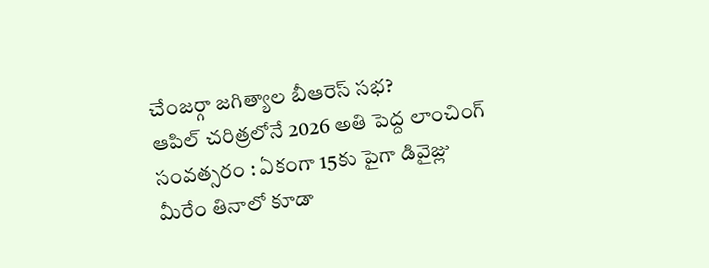చేంజర్గా జగిత్యాల బీఆరెస్ సభ?
ఆపిల్ చరిత్రలోనే 2026 అతి పెద్ద లాంచింగ్ సంవత్సరం : ఏకంగా 15కు పైగా డివైజ్లు
మీరేం తినాలో కూడా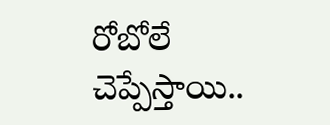రోబోలే చెప్పేస్తాయి..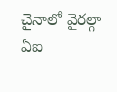చైనాలో వైరల్గా ఏఐ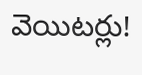వెయిటర్లు!